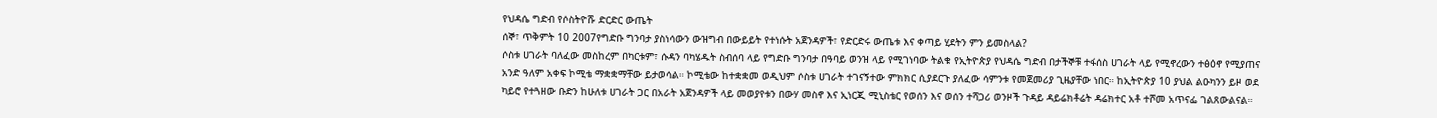የህዳሴ ግድብ የሶስትዮሹ ድርድር ውጤት
ሰኞ፣ ጥቅምት 10 2007የግድቡ ግንባታ ያስነሳውን ውዝግብ በውይይት የተነሱት አጀንዳዎች፣ የድርድሩ ውጤቱ እና ቀጣይ ሂደትን ምን ይመስላል?
ሶስቱ ሀገራት ባለፈው መስከረም በካርቱም፣ ሱዳን ባካሄዱት ስብሰባ ላይ የግድቡ ግንባታ በዓባይ ወንዝ ላይ የሚገነባው ትልቁ የኢትዮጵያ የህዳሴ ግድብ በታችኞቹ ተፋሰስ ሀገራት ላይ የሚኖረውን ተፅዕኖ የሚያጠና አንድ ዓለም አቀፍ ኮሚቴ ማቋቋማቸው ይታወሳል። ኮሚቴው ከተቋቋመ ወዲህም ሶስቱ ሀገራት ተገናኝተው ምክክር ሲያደርጉ ያለፈው ሳምንቱ የመጀመሪያ ጊዜያቸው ነበር። ከኢትዮጵያ 10 ያህል ልዑካንን ይዞ ወደ ካይሮ የተጓዘው ቡድን ከሁለቱ ሀገራት ጋር በአራት አጀንዳዎች ላይ መወያየቱን በውሃ መስኖ እና ኢነርጂ ሚኒስቴር የወሰን እና ወሰን ተሻጋሪ ወንዞች ጉዳይ ዳይሬክቶሬት ዳሬክተር አቶ ተሾመ አጥናፌ ገልጸውልናል።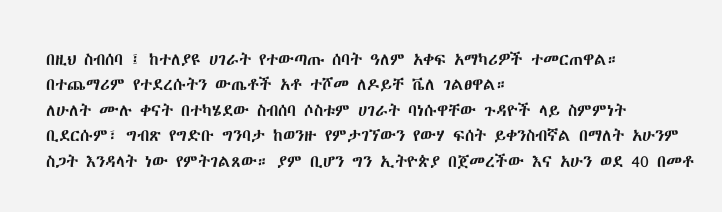በዚህ ስብሰባ ፤ ከተለያዩ ሀገራት የተውጣጡ ሰባት ዓለም አቀፍ አማካሪዎች ተመርጠዋል። በተጨማሪም የተደረሱትን ውጤቶች አቶ ተሾመ ለዶይቸ ቬለ ገልፀዋል።
ለሁለት ሙሉ ቀናት በተካሄደው ስብሰባ ሶስቱም ሀገራት ባነሱዋቸው ጉዳዮች ላይ ስምምነት ቢደርሱም፣ ግብጽ የግድቡ ግንባታ ከወንዙ የምታገኘውን የውሃ ፍሰት ይቀንስብኛል በማለት አሁንም ስጋት እንዳላት ነው የምትገልጸው። ያም ቢሆን ግን ኢትዮጵያ በጀመረችው እና አሁን ወደ 40 በመቶ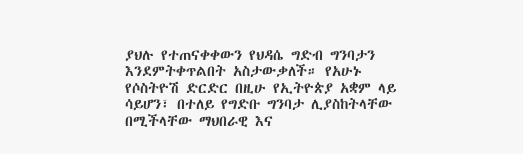ያህሉ የተጠናቀቀውን የህዳሴ ግድብ ግንባታን እንደምትቀጥልበት አስታውቃለች። የአሁኑ የሶስትዮሽ ድርድር በዚሁ የኢትዮጵያ አቋም ላይ ሳይሆን፣ በተለይ የግድቡ ግንባታ ሊያስከትላቸው በሚችላቸው ማህበራዊ እና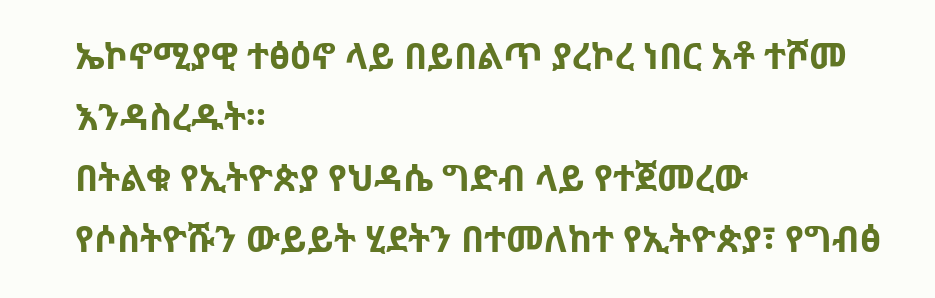ኤኮኖሚያዊ ተፅዕኖ ላይ በይበልጥ ያረኮረ ነበር አቶ ተሾመ እንዳስረዱት።
በትልቁ የኢትዮጵያ የህዳሴ ግድብ ላይ የተጀመረው የሶስትዮሹን ውይይት ሂደትን በተመለከተ የኢትዮጵያ፣ የግብፅ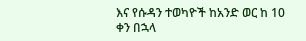እና የሱዳን ተወካዮች ከአንድ ወር ከ 10 ቀን በኋላ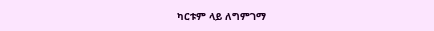ካርቱም ላይ ለግምገማ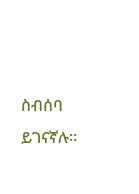ስብሰባ ይገናኛሉ።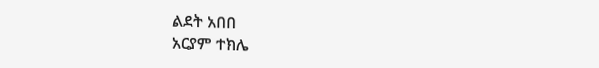ልደት አበበ
አርያም ተክሌ